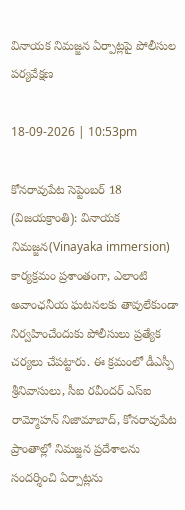వినాయక నిమజ్జన ఏర్పాట్లపై పోలీసుల పర్యవేక్షణ

18-09-2026 | 10:53pm

కోనరావుపేట సెప్టెంబర్ 18 (విజయక్రాంతి): వినాయక నిమజ్జన(Vinayaka immersion) కార్యక్రమం ప్రశాంతంగా, ఎలాంటి అవాంఛనీయ ఘటనలకు తావులేకుండా నిర్వహించేందుకు పోలీసులు ప్రత్యేక చర్యలు చేపట్టారు. ఈ క్రమంలో డీఎస్పీ శ్రీనివాసులు, సీఐ రవీందర్ ఎస్ఐ రామ్మోహన్ నిజామాబాద్, కోనరావుపేట ప్రాంతాల్లో నిమజ్జన ప్రదేశాలను సందర్శించి ఏర్పాట్లను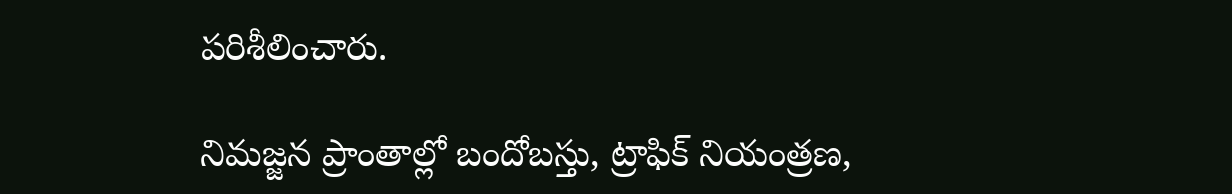పరిశీలించారు.

నిమజ్జన ప్రాంతాల్లో బందోబస్తు, ట్రాఫిక్ నియంత్రణ,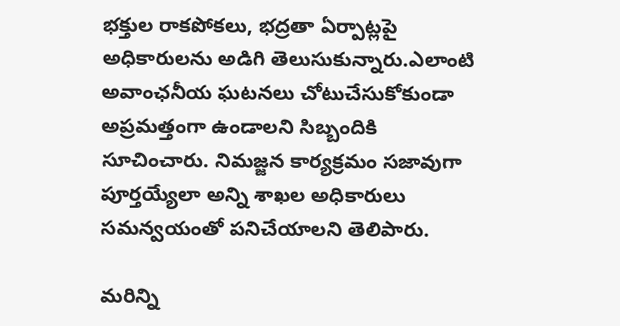భక్తుల రాకపోకలు, భద్రతా ఏర్పాట్లపై అధికారులను అడిగి తెలుసుకున్నారు.ఎలాంటి అవాంఛనీయ ఘటనలు చోటుచేసుకోకుండా అప్రమత్తంగా ఉండాలని సిబ్బందికి సూచించారు. నిమజ్జన కార్యక్రమం సజావుగా పూర్తయ్యేలా అన్ని శాఖల అధికారులు సమన్వయంతో పనిచేయాలని తెలిపారు.

మరిన్ని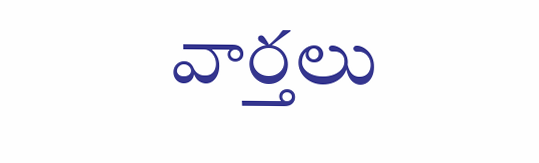వార్తలు